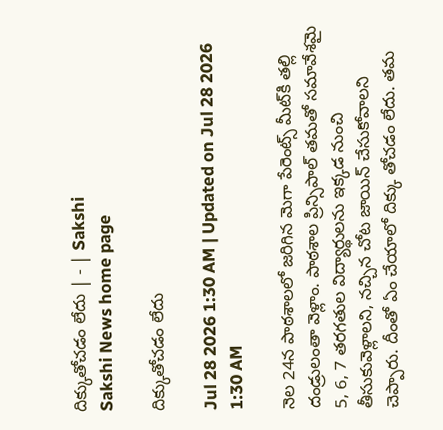దిక్కుతోచడం లేదు | - | Sakshi
Sakshi News home page

దిక్కుతోచడం లేదు

Jul 28 2026 1:30 AM | Updated on Jul 28 2026 1:30 AM

నెల 24న పాఠశాలలో జరిగిన మెగా పేరెంట్స్‌ మీట్‌కి తల్లి దండ్రులంతా వెళ్లాం. పాఠశాల ప్రిన్సిపాల్‌ తమతో సమావేశమై 5, 6, 7 తరగతుల విద్యార్థులను ఇక్కడ నుంచి తీసుకువెళ్లాలని, నచ్చిన చోట జాయిన్‌ చేసుకోవాలని చెప్పారు. దీంతో ఏం చేయాలో దిక్కు తోచడం లేదు. తమ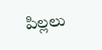పిల్లలు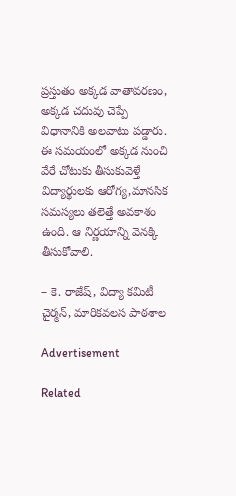ప్రస్తుతం అక్కడ వాతావరణం, అక్కడ చదువు చెప్పే విధానానికి అలవాటు పడ్డారు. ఈ సమయంలో అక్కడ నుంచి వేరే చోటుకు తీసుకువెళ్తే విద్యార్థులకు ఆరోగ్య,మానసిక సమస్యలు తలెత్తే అవకాశం ఉంది. ఆ నిర్ణయాన్ని వెనక్కి తీసుకోవాలి.

– కె. రాజేష్‌, విద్యా కమిటీ చైర్మన్‌, మారికవలస పాఠశాల

Advertisement

Related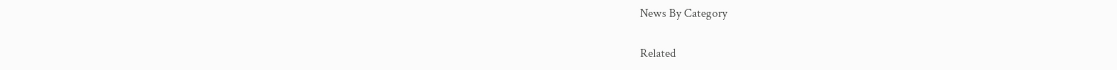News By Category

Related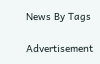News By Tags

Advertisement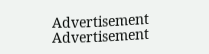Advertisement
Advertisement